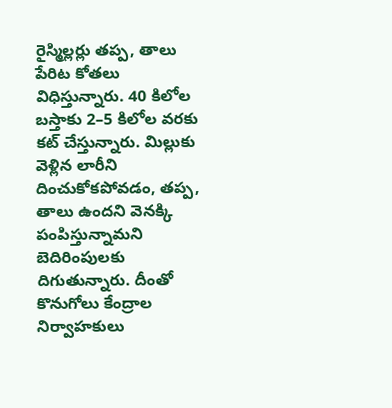రైస్మిల్లర్లు తప్ప, తాలు పేరిట కోతలు విధిస్తున్నారు. 40 కిలోల బస్తాకు 2–5 కిలోల వరకు కట్ చేస్తున్నారు. మిల్లుకు వెళ్లిన లారీని దించుకోకపోవడం, తప్ప, తాలు ఉందని వెనక్కి పంపిస్తున్నామని బెదిరింపులకు దిగుతున్నారు. దీంతో కొనుగోలు కేంద్రాల నిర్వాహకులు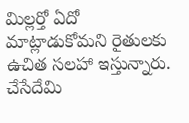మిల్లర్తో ఏదో మాట్లాడుకోమని రైతులకు ఉచిత సలహా ఇస్తున్నారు. చేసేదేమి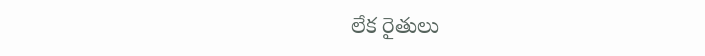లేక రైతులు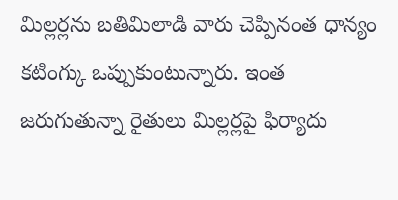మిల్లర్లను బతిమిలాడి వారు చెప్పినంత ధాన్యం కటింగ్కు ఒప్పుకుంటున్నారు. ఇంత జరుగుతున్నా రైతులు మిల్లర్లపై ఫిర్యాదు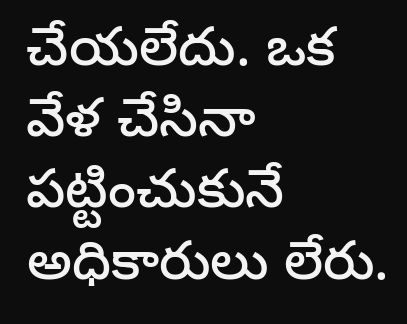చేయలేదు. ఒక వేళ చేసినా పట్టించుకునే అధికారులు లేరు.